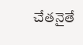చేతనైతే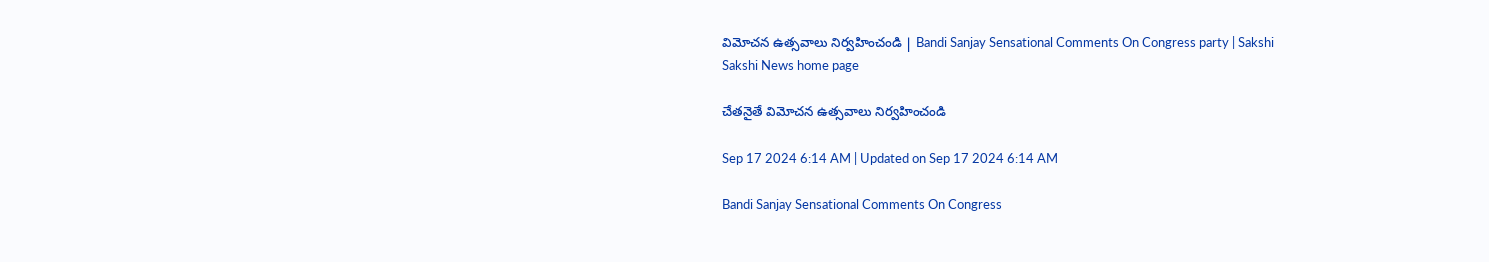విమోచన ఉత్సవాలు నిర్వహించండి | Bandi Sanjay Sensational Comments On Congress party | Sakshi
Sakshi News home page

చేతనైతే విమోచన ఉత్సవాలు నిర్వహించండి

Sep 17 2024 6:14 AM | Updated on Sep 17 2024 6:14 AM

Bandi Sanjay Sensational Comments On Congress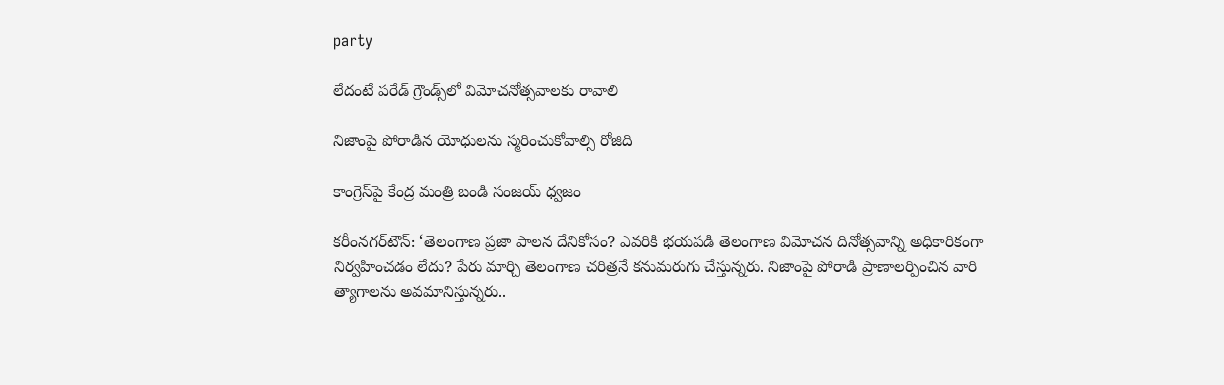party

లేదంటే పరేడ్‌ గ్రౌండ్స్‌లో విమోచనోత్సవాలకు రావాలి

నిజాంపై పోరాడిన యోధులను స్మరించుకోవాల్సి రోజిది

కాంగ్రెస్‌పై కేంద్ర మంత్రి బండి సంజయ్‌ ధ్వజం

కరీంనగర్‌టౌన్‌: ‘తెలంగాణ ప్రజా పాలన దేనికోసం? ఎవరికి భయపడి తెలంగాణ విమోచన దినోత్సవాన్ని అధికారికంగా నిర్వహించడం లేదు? పేరు మార్చి తెలంగాణ చరిత్రనే కనుమరుగు చేస్తున్నరు. నిజాంపై పోరాడి ప్రాణాలర్పించిన వారి త్యాగాలను అవమానిస్తున్నరు..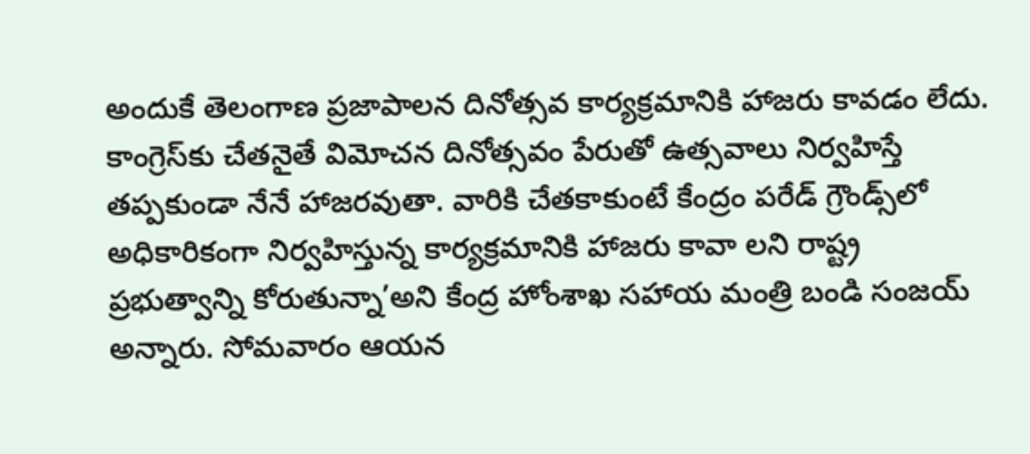అందుకే తెలంగాణ ప్రజాపాలన దినోత్సవ కార్యక్రమానికి హాజరు కావడం లేదు. కాంగ్రెస్‌కు చేతనైతే విమోచన దినోత్సవం పేరుతో ఉత్సవాలు నిర్వహిస్తే తప్పకుండా నేనే హాజరవుతా. వారికి చేతకాకుంటే కేంద్రం పరేడ్‌ గ్రౌండ్స్‌లో అధికారికంగా నిర్వహిస్తున్న కార్యక్రమానికి హాజరు కావా లని రాష్ట్ర ప్రభుత్వాన్ని కోరుతున్నా’అని కేంద్ర హోంశాఖ సహాయ మంత్రి బండి సంజయ్‌ అన్నారు. సోమవారం ఆయన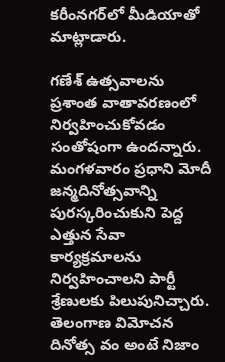కరీంనగర్‌లో మీడియాతో మాట్లాడారు.

గణేశ్‌ ఉత్సవాలను ప్రశాంత వాతావరణంలో నిర్వహించుకోవడం సంతోషంగా ఉందన్నారు. మంగళవారం ప్రధాని మోదీ జన్మదినోత్సవాన్ని పురస్కరించుకుని పెద్ద ఎత్తున సేవా కార్యక్రమాలను నిర్వహించాలని పార్టీ శ్రేణులకు పిలుపునిచ్చారు. తెలంగాణ విమోచన దినోత్స వం అంటే నిజాం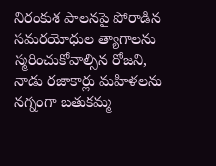నిరంకుశ పాలనపై పోరాడిన సమరయోధుల త్యాగాలను స్మరించుకోవాల్సిన రోజని, నాడు రజాకార్లు మహిళలను నగ్నంగా బతుకమ్మ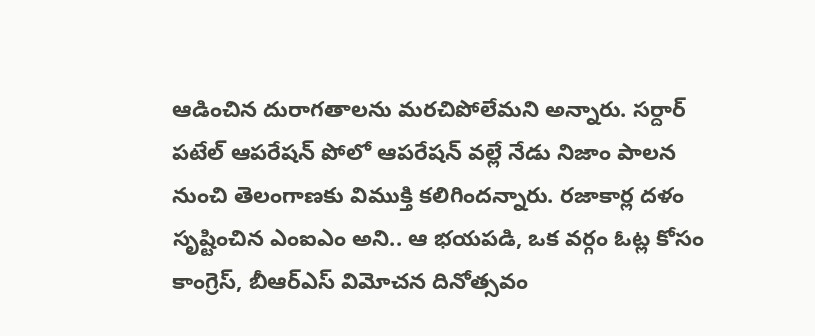ఆడించిన దురాగతాలను మరచిపోలేమని అన్నారు. సర్దార్‌ పటేల్‌ ఆపరేషన్‌ పోలో ఆపరేషన్‌ వల్లే నేడు నిజాం పాలన నుంచి తెలంగాణకు విముక్తి కలిగిందన్నారు. రజాకార్ల దళం సృష్టించిన ఎంఐఎం అని.. ఆ భయపడి, ఒక వర్గం ఓట్ల కోసం కాంగ్రెస్, బీఆర్‌ఎస్‌ విమోచన దినోత్సవం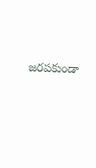జరపకుండా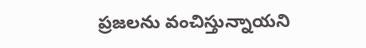ప్రజలను వంచిస్తున్నాయని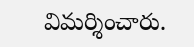విమర్శించారు.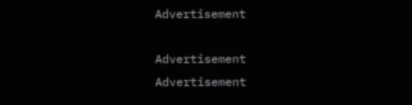Advertisement

Advertisement
Advertisement